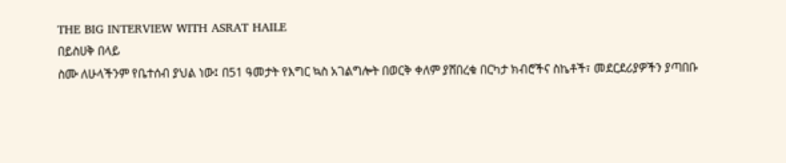THE BIG INTERVIEW WITH ASRAT HAILE
በይስሀቅ በላይ
ስሙ ለሁላችንም የቤተሰብ ያህል ነው፤ በ51 ዓመታት የእግር ኳስ አገልግሎት በወርቅ ቀለም ያሸበረቁ በርካታ ክብሮችና ስኬቶች፣ መደርደሪያዎችን ያጣበቡ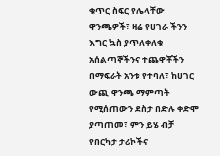ቁጥር ስፍር የሌላቸው ዋንጫዎች፣ ዛሬ የሀገራ ችንን እግር ኳስ ያጥለቀለቁ አሰልጣኞችንና ተጨዋቾችን በማፍራት አንቱ የተባለ፣ ከሀገር ውጪ ዋንጫ ማምጣት የሚሰጠውን ደስታ በድሉ ቀድሞ ያጣጠመ፣ ምን ይሄ ብቻ የበርካታ ታሪኮችና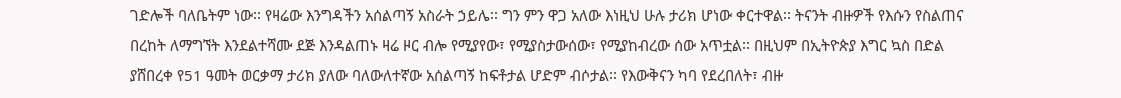ገድሎች ባለቤትም ነው፡፡ የዛሬው እንግዳችን አሰልጣኝ አስራት ኃይሌ፡፡ ግን ምን ዋጋ አለው እነዚህ ሁሉ ታሪክ ሆነው ቀርተዋል፡፡ ትናንት ብዙዎች የእሱን የስልጠና በረከት ለማግኘት እንደልተሻሙ ደጅ እንዳልጠኑ ዛሬ ዞር ብሎ የሚያየው፣ የሚያስታውሰው፣ የሚያከብረው ሰው አጥቷል፡፡ በዚህም በኢትዮጵያ እግር ኳስ በድል ያሸበረቀ የ51 ዓመት ወርቃማ ታሪክ ያለው ባለውለተኛው አሰልጣኝ ከፍቶታል ሆድም ብሶታል፡፡ የእውቅናን ካባ የደረበለት፣ ብዙ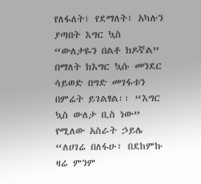የለፋለት፣ የደማለት፣ አካሉን ያጣበት እግር ኳስ “ውለታዬን በልቶ ክዶኛል” በማለት ከእግር ኳሱ መንደር ሳይወድ በግድ መገፋቱን በምሬት ይገልፃል፡፡ “እግር ኳስ ውለታ ቢስ ነው” የሚለው አስራት ኃይሌ “ለሀገሬ በለፋሁ፣ በደከምኩ ዛሬ ምንም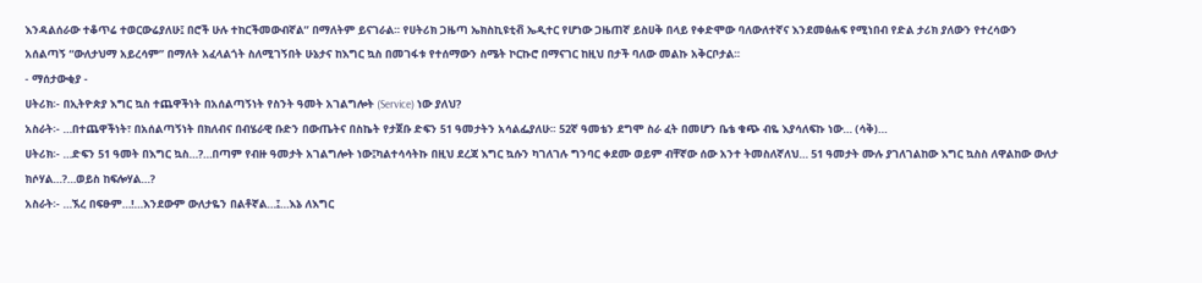እንዳልሰራው ተቆጥሬ ተወርውሬያለሁ፤ በሮች ሁሉ ተከርችመውብኛል” በማለትም ይናገራል፡፡ የሀትሪክ ጋዜጣ ኤክስኪዩቲቭ ኤዲተር የሆነው ጋዜጠኛ ይስሀቅ በላይ የቀድሞው ባለውለተኛና እንደመፅሐፍ የሚነበብ የድል ታሪክ ያለውን የተረሳውን አሰልጣኝ “ውለታህማ አይረሳም” በማለት አፈላልጎት ስለሚገኝበት ሁኔታና ከእግር ኳስ በመገፋቱ የተሰማውን ስሜት ኮርኩሮ በማናገር ከዚህ በታች ባለው መልኩ አቅርቦታል፡፡
- ማሰታውቂያ -
ሀትሪክ፡- በኢትዮጵያ እግር ኳስ ተጨዋችነት በአሰልጣኝነት የስንት ዓመት አገልግሎት (Service) ነው ያለህ?
አስራት፡- …በተጨዋችነት፣ በአሰልጣኝነት በክለብና በብሄራዊ ቡድን በውጤትና በስኬት የታጀቡ ድፍን 51 ዓመታትን አሳልፌያለሁ፡፡ 52ኛ ዓመቴን ደግሞ ስራ ፈት በመሆን ቤቴ ቁጭ ብዬ እያሳለፍኩ ነው… (ሳቅ)…
ሀትሪክ፡- …ድፍን 51 ዓመት በእግር ኳስ…?…በጣም የብዙ ዓመታት አገልግሎት ነው፤ካልተሳሳትኩ በዚህ ደረጃ እግር ኳሱን ካገለገሉ ግንባር ቀደሙ ወይም ብቸኛው ሰው አንተ ትመስለኛለህ… 51 ዓመታት ሙሉ ያገለገልከው እግር ኳስስ ለዋልከው ውለታ ክሶሃል…?…ወይስ ከፍሎሃል…?
አስራት፡- …ኧረ በፍፁም…!…እንደውም ውለታዬን በልቶኛል…፤…እኔ ለእግር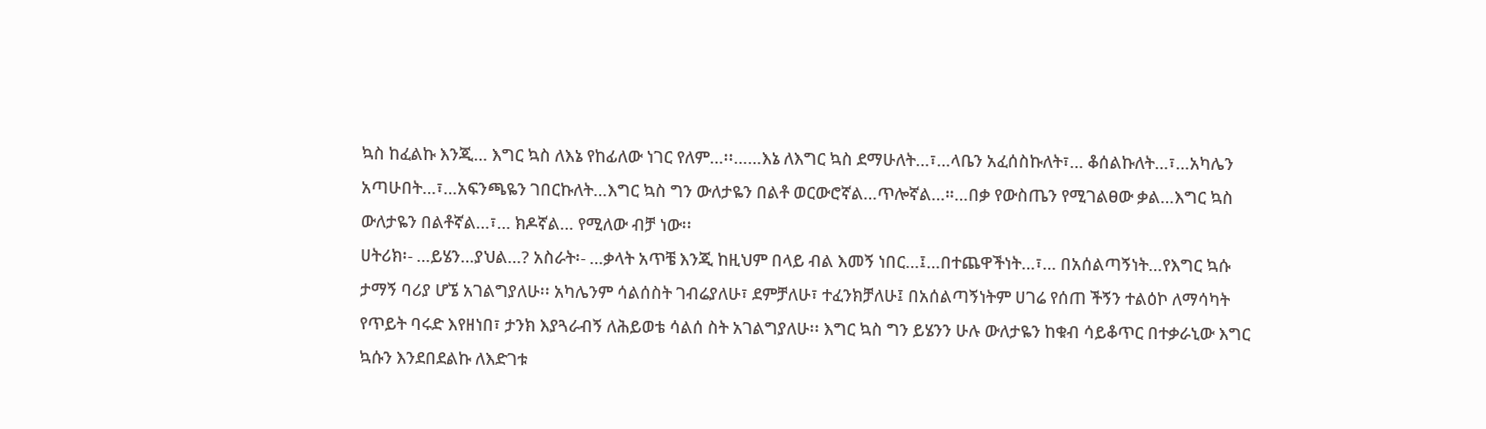ኳስ ከፈልኩ እንጂ… እግር ኳስ ለእኔ የከፊለው ነገር የለም…፡፡……እኔ ለእግር ኳስ ደማሁለት…፣…ላቤን አፈሰስኩለት፣… ቆሰልኩለት…፣…አካሌን አጣሁበት…፣…አፍንጫዬን ገበርኩለት…እግር ኳስ ግን ውለታዬን በልቶ ወርውሮኛል…ጥሎኛል…።…በቃ የውስጤን የሚገልፀው ቃል…እግር ኳስ ውለታዬን በልቶኛል…፣… ክዶኛል… የሚለው ብቻ ነው፡፡
ሀትሪክ፡- …ይሄን…ያህል…? አስራት፡- …ቃላት አጥቼ እንጂ ከዚህም በላይ ብል እመኝ ነበር…፤…በተጨዋችነት…፣… በአሰልጣኝነት…የእግር ኳሱ ታማኝ ባሪያ ሆኜ አገልግያለሁ፡፡ አካሌንም ሳልሰስት ገብሬያለሁ፣ ደምቻለሁ፣ ተፈንክቻለሁ፤ በአሰልጣኝነትም ሀገሬ የሰጠ ችኝን ተልዕኮ ለማሳካት የጥይት ባሩድ እየዘነበ፣ ታንክ እያጓራብኝ ለሕይወቴ ሳልሰ ስት አገልግያለሁ፡፡ እግር ኳስ ግን ይሄንን ሁሉ ውለታዬን ከቁብ ሳይቆጥር በተቃራኒው እግር ኳሱን እንደበደልኩ ለእድገቱ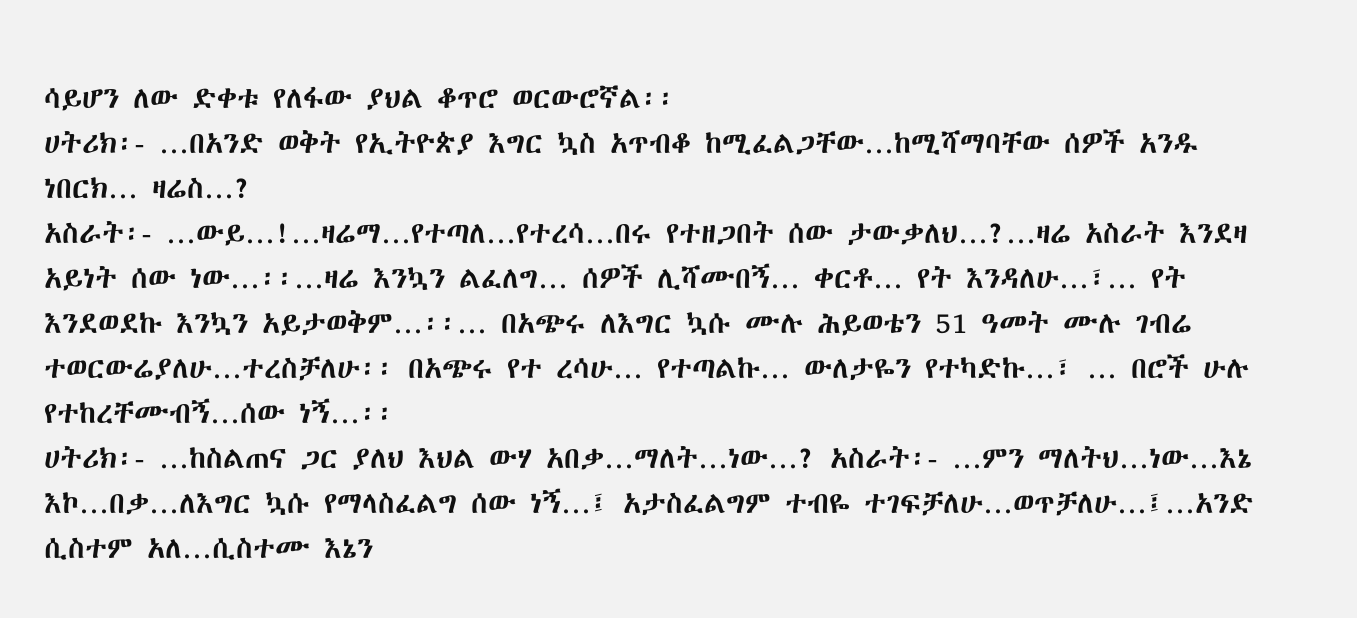ሳይሆን ለው ድቀቱ የለፋው ያህል ቆጥሮ ወርውሮኛል፡፡
ሀትሪክ፡- …በአንድ ወቅት የኢትዮጵያ እግር ኳስ አጥብቆ ከሚፈልጋቸው…ከሚሻማባቸው ሰዎች አንዱ ነበርክ… ዛሬስ…?
አስራት፡- …ውይ…!…ዛሬማ…የተጣለ…የተረሳ…በሩ የተዘጋበት ሰው ታውቃለህ…?…ዛሬ አስራት እንደዛ አይነት ሰው ነው…፡፡…ዛሬ እንኳን ልፈለግ… ሰዎች ሊሻሙበኝ… ቀርቶ… የት እንዳለሁ…፣… የት እንደወደኩ እንኳን አይታወቅም…፡፡… በአጭሩ ለእግር ኳሱ ሙሉ ሕይወቴን 51 ዓመት ሙሉ ገብሬ ተወርውሬያለሁ…ተረስቻለሁ፡፡ በአጭሩ የተ ረሳሁ… የተጣልኩ… ውለታዬን የተካድኩ…፣ … በሮች ሁሉ የተከረቸሙብኝ…ሰው ነኝ…፡፡
ሀትሪክ፡- …ከስልጠና ጋር ያለህ እህል ውሃ አበቃ…ማለት…ነው…? አስራት፡- …ምን ማለትህ…ነው…እኔ እኮ…በቃ…ለእግር ኳሱ የማላስፈልግ ሰው ነኝ…፤ አታስፈልግም ተብዬ ተገፍቻለሁ…ወጥቻለሁ…፤…አንድ ሲስተም አለ…ሲስተሙ እኔን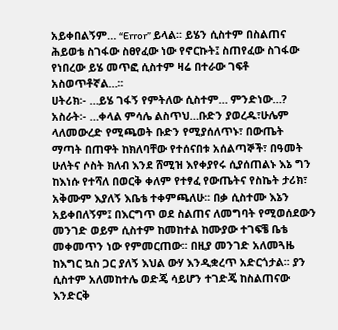አይቀበልኝም… “Error” ይላል፡፡ ይሄን ሲስተም በስልጠና ሕይወቴ ስገፋው ስፀየፈው ነው የኖርኩት፤ ስጠየፈው ስገፋው የነበረው ይሄ መጥፎ ሲስተም ዛሬ በተራው ገፍቶ አስወጥቶኛል…፡፡
ሀትሪክ፡- …ይሄ ገፋኝ የምትለው ሲስተም… ምንድነው…?
አስራት፡- …ቀላል ምሳሌ ልስጥህ…ቡድን ያወረዱ፣ሁሌም ላለመውረድ የሚጫወት ቡድን የሚያሰለጥኑ፣ በውጤት ማጣት በጠዋት ከክለባቸው የተሰናበቱ አሰልጣኞች፣ በዓመት ሁለትና ሶስት ክለብ እንደ ሸሚዝ እየቀያየሩ ሲያሰጠልኑ እኔ ግን ከእነሱ የተሻለ በወርቅ ቀለም የተፃፈ የውጤትና የስኬት ታሪክ፣ አቅሙም እያለኝ እቤቴ ተቀምጫለሁ፡፡ በቃ ሲስተሙ እኔን አይቀበለኝም፤ በእርግጥ ወደ ስልጠና ለመግባት የሚወሰደውን መንገድ ወይም ሲስተም ከመከተል ከሙያው ተገፍቼ ቤቴ መቀመጥን ነው የምመርጠው፡፡ በዚያ መንገድ አለመጓዜ ከእግር ኳስ ጋር ያለኝ እህል ውሃ እንዲቋረጥ አድርጎታል፡፡ ያን ሲስተም አለመከተሌ ወድጄ ሳይሆን ተገድጄ ከስልጠናው እንድርቅ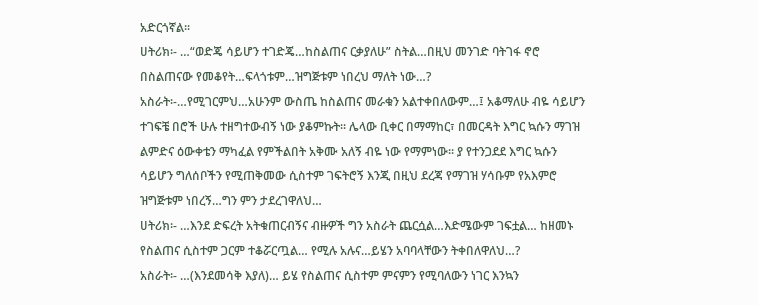አድርጎኛል፡፡
ሀትሪክ፡- …“ወድጄ ሳይሆን ተገድጄ…ከስልጠና ርቃያለሁ” ስትል…በዚህ መንገድ ባትገፋ ኖሮ በስልጠናው የመቆየት…ፍላጎቱም…ዝግጅቱም ነበረህ ማለት ነው…?
አስራት፡-…የሚገርምህ…አሁንም ውስጤ ከስልጠና መራቁን አልተቀበለውም…፤ አቆማለሁ ብዬ ሳይሆን ተገፍቼ በሮች ሁሉ ተዘግተውብኝ ነው ያቆምኩት፡፡ ሌላው ቢቀር በማማከር፣ በመርዳት እግር ኳሱን ማገዝ ልምድና ዕውቀቴን ማካፈል የምችልበት አቅሙ አለኝ ብዬ ነው የማምነው፡፡ ያ የተንጋደደ እግር ኳሱን ሳይሆን ግለሰቦችን የሚጠቅመው ሲስተም ገፍትሮኝ እንጂ በዚህ ደረጃ የማገዝ ሃሳቡም የአእምሮ ዝግጅቱም ነበረኝ…ግን ምን ታደረገዋለህ…
ሀትሪክ፡- …እንደ ድፍረት አትቁጠርብኝና ብዙዎች ግን አስራት ጨርሷል…እድሜውም ገፍቷል… ከዘመኑ የስልጠና ሲስተም ጋርም ተቆሯርጧል… የሚሉ አሉና…ይሄን አባባላቸውን ትቀበለዋለህ…?
አስራት፡- …(እንደመሳቅ እያለ)… ይሄ የስልጠና ሲስተም ምናምን የሚባለውን ነገር እንኳን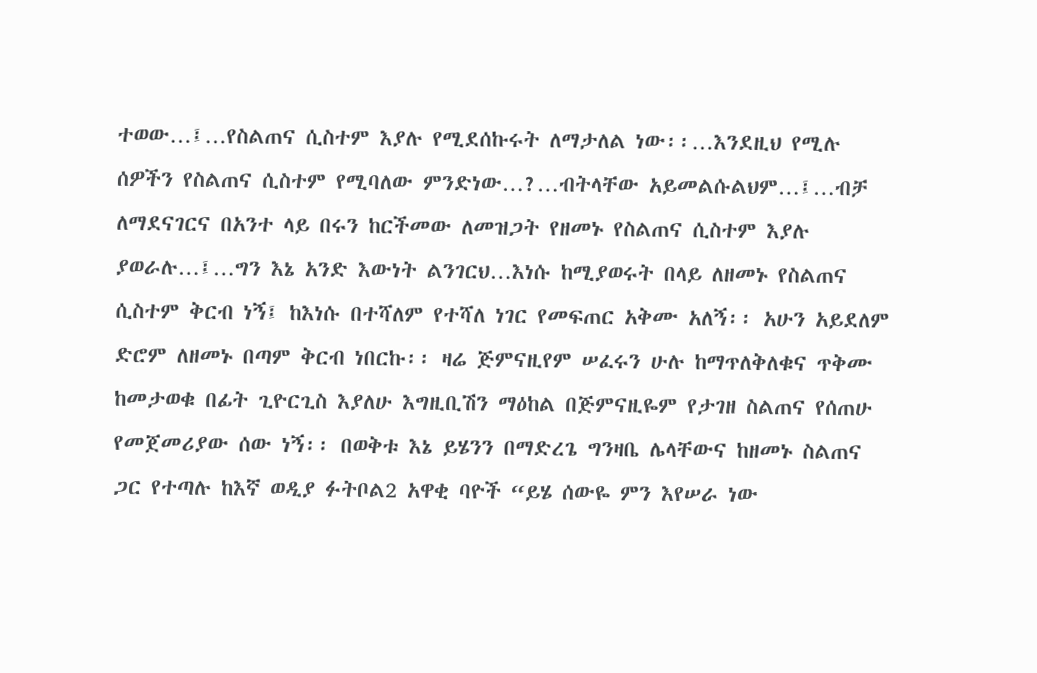ተወው…፤…የስልጠና ሲስተም እያሉ የሚደሰኩሩት ለማታለል ነው፡፡…እንደዚህ የሚሉ ሰዎችን የስልጠና ሲስተም የሚባለው ምንድነው…?…ብትላቸው አይመልሱልህም…፤…ብቻ ለማደናገርና በአንተ ላይ በሩን ከርችመው ለመዝጋት የዘመኑ የስልጠና ሲስተም እያሉ ያወራሉ…፤…ግን እኔ አንድ እውነት ልንገርህ…እነሱ ከሚያወሩት በላይ ለዘመኑ የስልጠና ሲስተም ቅርብ ነኝ፤ ከእነሱ በተሻለም የተሻለ ነገር የመፍጠር አቅሙ አለኝ፡፡ አሁን አይደለም ድሮም ለዘመኑ በጣም ቅርብ ነበርኩ፡፡ ዛሬ ጅምናዚየም ሠፈሩን ሁሉ ከማጥለቅለቁና ጥቅሙ ከመታወቁ በፊት ጊዮርጊስ እያለሁ እግዚቢሽን ማዕከል በጅምናዚዬም የታገዘ ስልጠና የሰጠሁ የመጀመሪያው ሰው ነኝ፡፡ በወቅቱ እኔ ይሄንን በማድረጌ ግንዛቤ ሌላቸውና ከዘመኑ ስልጠና ጋር የተጣሉ ከእኛ ወዲያ ፉትቦል2 አዋቂ ባዮች “ይሄ ሰውዬ ምን እየሠራ ነው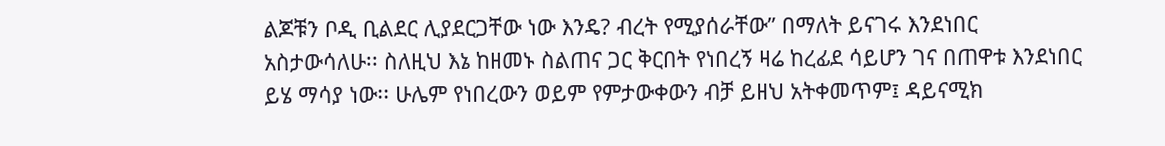ልጆቹን ቦዲ ቢልደር ሊያደርጋቸው ነው እንዴ? ብረት የሚያሰራቸው” በማለት ይናገሩ እንደነበር አስታውሳለሁ፡፡ ስለዚህ እኔ ከዘመኑ ስልጠና ጋር ቅርበት የነበረኝ ዛሬ ከረፊደ ሳይሆን ገና በጠዋቱ እንደነበር ይሄ ማሳያ ነው፡፡ ሁሌም የነበረውን ወይም የምታውቀውን ብቻ ይዘህ አትቀመጥም፤ ዳይናሚክ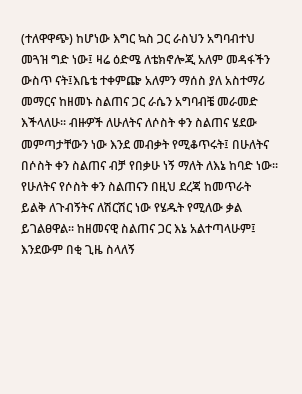(ተለዋዋጭ) ከሆነው እግር ኳስ ጋር ራስህን አግባብተህ መጓዝ ግድ ነው፤ ዛሬ ዕድሜ ለቴክኖሎጂ አለም መዳፋችን ውስጥ ናት፤እቤቴ ተቀምጬ አለምን ማሰስ ያለ አስተማሪ መማርና ከዘመኑ ስልጠና ጋር ራሴን አግባብቼ መራመድ እችላለሁ፡፡ ብዙዎች ለሁለትና ለሶስት ቀን ስልጠና ሄደው መምጣታቸውን ነው እንደ መብቃት የሚቆጥሩት፤ በሁለትና በሶስት ቀን ስልጠና ብቻ የበቃሁ ነኝ ማለት ለእኔ ከባድ ነው፡፡ የሁለትና የሶስት ቀን ስልጠናን በዚህ ደረጃ ከመጥራት ይልቅ ለጉብኝትና ለሽርሽር ነው የሄዱት የሚለው ቃል ይገልፀዋል፡፡ ከዘመናዊ ስልጠና ጋር እኔ አልተጣላሁም፤ እንደውም በቂ ጊዜ ስላለኝ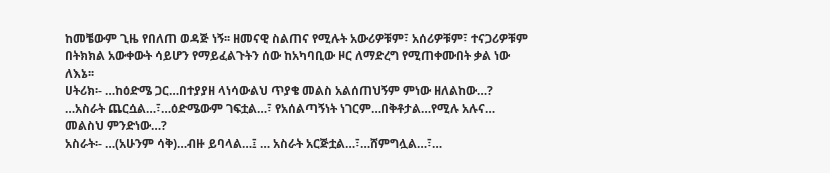ከመቼውም ጊዜ የበለጠ ወዳጅ ነኝ፡፡ ዘመናዊ ስልጠና የሚሉት አውሪዎቹም፣ አሰሪዎቹም፣ ተናጋሪዎቹም በትክክል አውቀውት ሳይሆን የማይፈልጉትን ሰው ከአካባቢው ዞር ለማድረግ የሚጠቀሙበት ቃል ነው ለእኔ፡፡
ሀትሪክ፡- …ከዕድሜ ጋር…በተያያዘ ላነሳውልህ ጥያቄ መልስ አልሰጠህኝም ምነው ዘለልከው…? …አስራት ጨርሷል…፣…ዕድሜውም ገፍቷል…፣ የአሰልጣኝነት ነገርም…በቅቶታል…የሚሉ አሉና… መልስህ ምንድነው…?
አስራት፡- …(አሁንም ሳቅ)…ብዙ ይባላል…፤ … አስራት አርጅቷል…፣…ሸምግሏል…፣…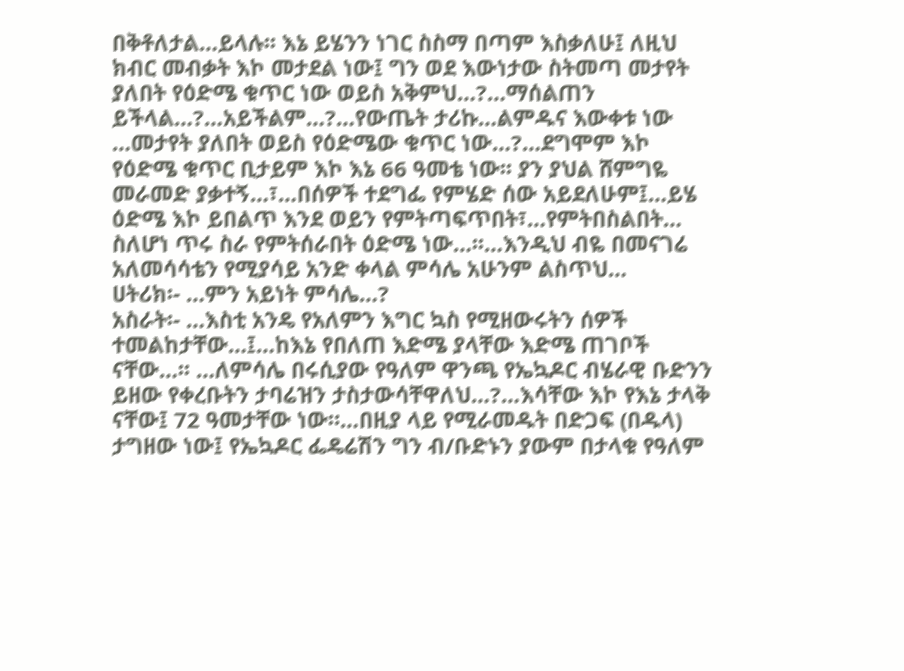በቅቶለታል…ይላሉ፡፡ እኔ ይሄንን ነገር ስስማ በጣም እስቃለሁ፤ ለዚህ ክብር መብቃት እኮ መታደል ነው፤ ግን ወደ እውነታው ስትመጣ መታየት ያለበት የዕድሜ ቁጥር ነው ወይስ አቅምህ…?…ማሰልጠን ይችላል…?…አይችልም…?…የውጤት ታሪኩ…ልምዱና እውቀቱ ነው …መታየት ያለበት ወይስ የዕድሜው ቁጥር ነው…?…ደግሞም እኮ የዕድሜ ቁጥር ቢታይም እኮ እኔ 66 ዓመቴ ነው፡፡ ያን ያህል ሸምግዬ መራመድ ያቃተኝ…፣…በሰዎች ተደግፌ የምሄድ ሰው አይደለሁም፤…ይሄ ዕድሜ እኮ ይበልጥ እንደ ወይን የምትጣፍጥበት፣…የምትበስልበት… ስለሆነ ጥሩ ስራ የምትሰራበት ዕድሜ ነው…፡፡…እንዲህ ብዬ በመናገሬ አለመሳሳቴን የሚያሳይ አንድ ቀላል ምሳሌ አሁንም ልስጥህ…
ሀትሪክ፡- …ምን አይነት ምሳሌ…?
አስራት፡- …እስቲ አንዴ የአለምን እግር ኳስ የሚዘውሩትን ሰዎች ተመልከታቸው…፤…ከእኔ የበለጠ እድሜ ያላቸው እድሜ ጠገቦች ናቸው…፡፡ …ለምሳሌ በሩሲያው የዓለም ዋንጫ የኤኳዶር ብሄራዊ ቡድንን ይዘው የቀረቡትን ታባሬዝን ታስታውሳቸዋለህ…?…እሳቸው እኮ የእኔ ታላቅ ናቸው፤ 72 ዓመታቸው ነው።…በዚያ ላይ የሚራመዱት በድጋፍ (በዱላ) ታግዘው ነው፤ የኤኳዶር ፌዴሬሽን ግን ብ/ቡድኑን ያውም በታላቁ የዓለም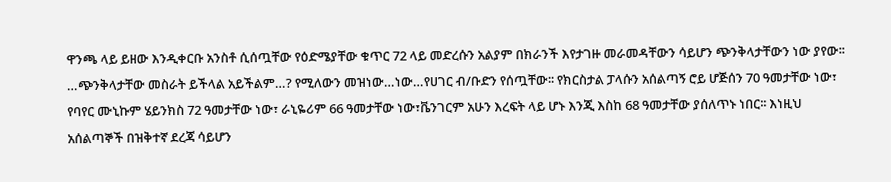ዋንጫ ላይ ይዘው እንዲቀርቡ አንስቶ ሲሰጧቸው የዕድሜያቸው ቁጥር 72 ላይ መድረሱን አልያም በክራንች እየታገዙ መራመዳቸውን ሳይሆን ጭንቅላታቸውን ነው ያየው፡፡ …ጭንቅላታቸው መስራት ይችላል አይችልም…? የሚለውን መዝነው…ነው…የሀገር ብ/ቡድን የሰጧቸው፡፡ የክርስታል ፓላሱን አሰልጣኝ ሮይ ሆጅሰን 70 ዓመታቸው ነው፣ የባየር ሙኒኩም ሄይንክስ 72 ዓመታቸው ነው፣ ራኒዬሪም 66 ዓመታቸው ነው፣ቬንገርም አሁን እረፍት ላይ ሆኑ እንጂ እስከ 68 ዓመታቸው ያሰለጥኑ ነበር፡፡ እነዚህ አሰልጣኞች በዝቅተኛ ደረጃ ሳይሆን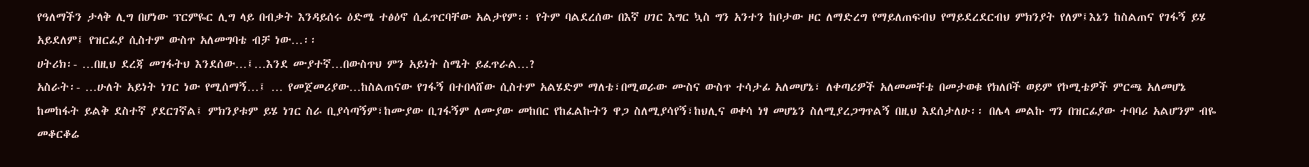የዓለማችን ታላቅ ሊግ በሆነው ፕርምዬር ሊግ ላይ በብቃት እንዳይሰሩ ዕድሜ ተፅዕኖ ሲፈጥርባቸው አልታየም፡፡ የትም ባልደረሰው በእኛ ሀገር እግር ኳስ ግን አንተን ከቦታው ዞር ለማድረግ የማይለጠፍብህ የማይደረደርብህ ምክንያት የለም፤እኔን ከስልጠና የገፋኝ ይሄ አይደለም፤ የዝርፊያ ሲስተም ውስጥ አለመግባቴ ብቻ ነው…፡፡
ሀትሪክ፡- …በዚህ ደረጃ መገፋትህ እንደሰው…፤…እንደ ሙያተኛ…በውስጥህ ምን አይነት ስሜት ይፈጥራል…?
አስራት፡- …ሁለት አይነት ነገር ነው የሚሰማኝ…፤ … የመጀመሪያው…ከስልጠናው የገፋኝ በተበላሸው ሲስተም አልሄድም ማለቴ፣በሚወራው ሙስና ውስጥ ተሳታፊ አለመሆኔ፣ ለቀጣሪዎች አለመመቸቴ በመታወቁ የክለቦች ወይም የኮሚቴዎች ምርጫ አለመሆኔ ከመከፋት ይልቅ ደስተኛ ያደርገኛል፤ ምክንያቱም ይሄ ነገር ስራ ቢያሳጣኝም፣ከሙያው ቢገፋኝም ለሙያው መከበር የከፈልኩትን ዋጋ ስለሚያሳየኝ፣ከህሊና ወቀሳ ነፃ መሆኔን ስለሚያረጋግጥልኝ በዚህ እደሰታለሁ፡፡ በሌላ መልኩ ግን በዝርፊያው ተባባሪ አልሆንም ብዬ መቆርቆሬ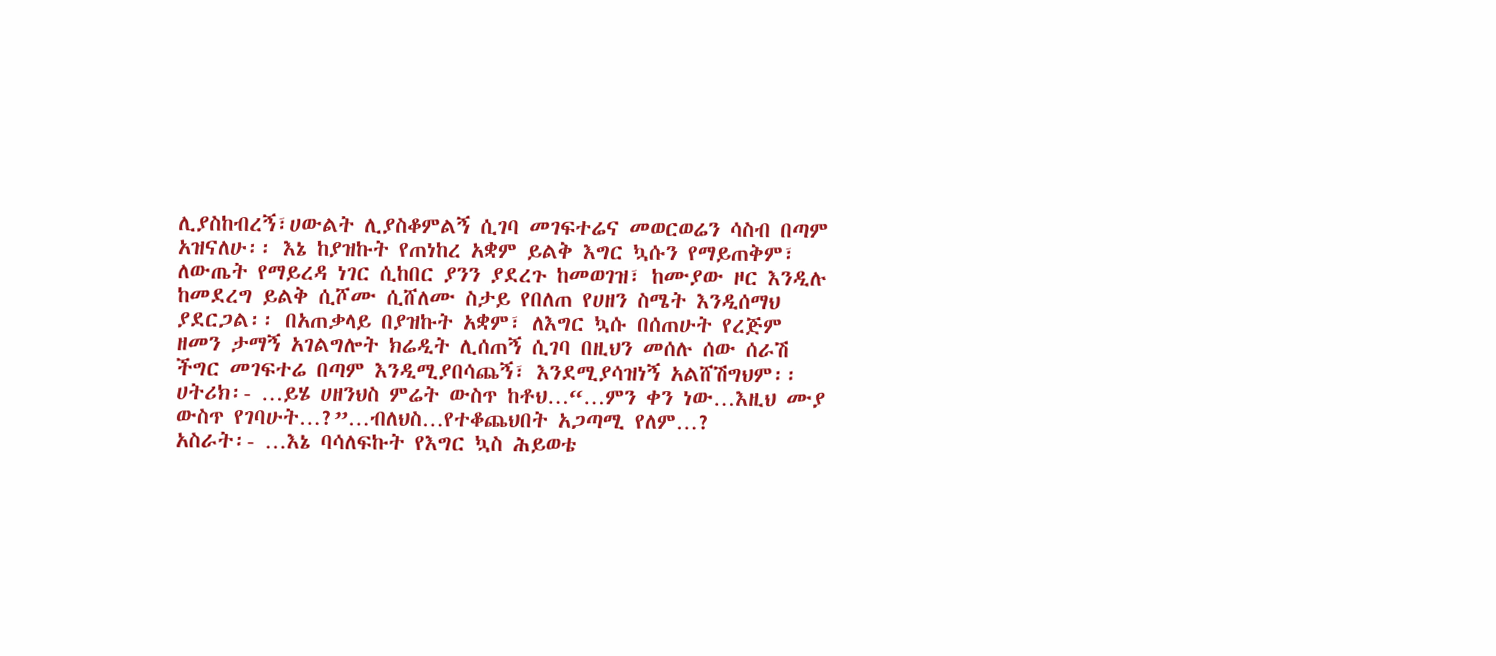ሊያስከብረኝ፣ሀውልት ሊያስቆምልኝ ሲገባ መገፍተሬና መወርወሬን ሳስብ በጣም አዝናለሁ፡፡ እኔ ከያዝኩት የጠነከረ አቋም ይልቅ እግር ኳሱን የማይጠቅም፣ ለውጤት የማይረዳ ነገር ሲከበር ያንን ያደረጉ ከመወገዝ፣ ከሙያው ዞር እንዲሉ ከመደረግ ይልቅ ሲሾሙ ሲሸለሙ ስታይ የበለጠ የሀዘን ስሜት እንዲሰማህ ያደርጋል፡፡ በአጠቃላይ በያዝኩት አቋም፣ ለእግር ኳሱ በሰጠሁት የረጅም ዘመን ታማኝ አገልግሎት ክሬዲት ሊሰጠኝ ሲገባ በዚህን መሰሉ ሰው ሰራሽ ችግር መገፍተሬ በጣም እንዲሚያበሳጨኝ፣ እንደሚያሳዝነኝ አልሸሽግህም፡፡
ሀትሪክ፡- …ይሄ ሀዘንህስ ምሬት ውስጥ ከቶህ…“…ምን ቀን ነው…እዚህ ሙያ ውስጥ የገባሁት…?”…ብለህስ…የተቆጨህበት አጋጣሚ የለም…?
አስራት፡- …እኔ ባሳለፍኩት የእግር ኳስ ሕይወቴ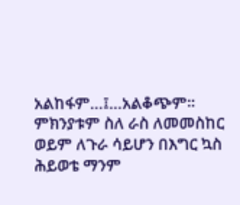አልከፋም…፤…አልቆጭም፡፡ ምክንያቱም ስለ ራስ ለመመስከር ወይም ለጉራ ሳይሆን በእግር ኳስ ሕይወቴ ማንም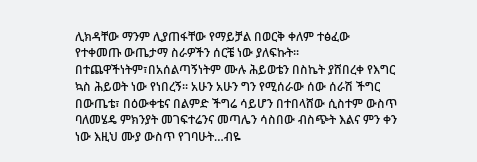ሊክዳቸው ማንም ሊያጠፋቸው የማይቻል በወርቅ ቀለም ተፅፈው የተቀመጡ ውጤታማ ስራዎችን ሰርቼ ነው ያለፍኩት፡፡በተጨዋችነትም፣በአሰልጣኝነትም ሙሉ ሕይወቴን በስኬት ያሸበረቀ የእግር ኳስ ሕይወት ነው የነበረኝ፡፡ አሁን አሁን ግን የሚሰራው ሰው ሰራሽ ችግር በውጤቴ፣ በዕውቀቴና በልምድ ችግሬ ሳይሆን በተበላሸው ሲስተም ውስጥ ባለመሄዴ ምክንያት መገፍተሬንና መጣሌን ሳስበው ብስጭት እልና ምን ቀን ነው እዚህ ሙያ ውስጥ የገባሁት…ብዬ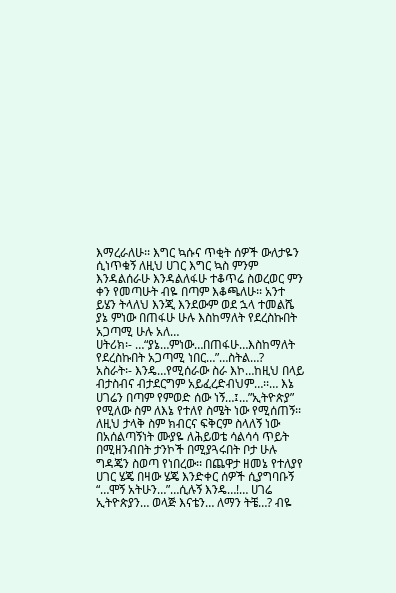እማረራለሁ፡፡ እግር ኳሱና ጥቂት ሰዎች ውለታዬን ሲነጥቁኝ ለዚህ ሀገር እግር ኳስ ምንም እንዳልሰራሁ እንዳልለፋሁ ተቆጥሬ ስወረወር ምን ቀን የመጣሁት ብዬ በጣም እቆጫለሁ፡፡ አንተ ይሄን ትላለህ እንጂ እንደውም ወደ ኋላ ተመልሼ ያኔ ምነው በጠፋሁ ሁሉ እስከማለት የደረስኩበት አጋጣሚ ሁሉ አለ…
ሀትሪክ፡- …“ያኔ…ምነው…በጠፋሁ…እስከማለት የደረስኩበት አጋጣሚ ነበር…”…ስትል…?
አስራት፡- እንዴ…የሚሰራው ስራ እኮ…ከዚህ በላይ ብታስብና ብታደርግም አይፈረድብህም…፡፡… እኔ ሀገሬን በጣም የምወድ ሰው ነኝ…፤…”ኢትዮጵያ” የሚለው ስም ለእኔ የተለየ ስሜት ነው የሚሰጠኝ፡፡ ለዚህ ታላቅ ስም ክብርና ፍቅርም ስላለኝ ነው በአሰልጣኝነት ሙያዬ ለሕይወቴ ሳልሳሳ ጥይት በሚዘንብበት ታንኮች በሚያጓሩበት ቦታ ሁሉ ግዳጄን ስወጣ የነበረው፡፡ በጨዋታ ዘመኔ የተለያየ ሀገር ሄጄ በዛው ሄጄ እንድቀር ሰዎች ሲያግባቡኝ “…ሞኝ አትሁን…”…ሲሉኝ እንዴ…!… ሀገሬ ኢትዮጵያን… ወላጅ እናቴን… ለማን ትቼ…? ብዬ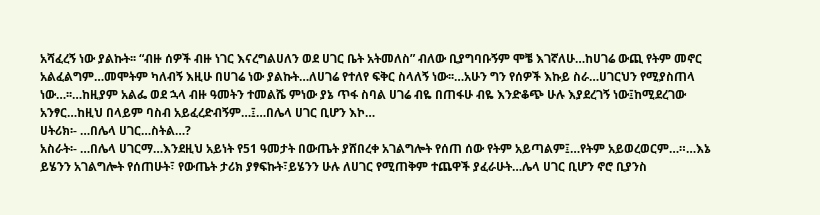አሻፈረኝ ነው ያልኩት፡፡ “ብዙ ሰዎች ብዙ ነገር እናረግልሀለን ወደ ሀገር ቤት አትመለስ” ብለው ቢያግባቡኝም ሞቼ እገኛለሁ…ከሀገሬ ውጪ የትም መኖር አልፈልግም…መሞትም ካለብኝ እዚሁ በሀገሬ ነው ያልኩት…ለሀገሬ የተለየ ፍቅር ስላለኝ ነው፡፡…አሁን ግን የሰዎች እኩይ ስራ…ሀገርህን የሚያስጠላ ነው…፡፡…ከዚያም አልፌ ወደ ኋላ ብዙ ዓመትን ተመልሼ ምነው ያኔ ጥፋ ስባል ሀገሬ ብዬ በጠፋሁ ብዬ እንድቆጭ ሁሉ እያደረገኝ ነው፤ከሚደረገው አንፃር…ከዚህ በላይም ባስብ አይፈረድብኝም…፤…በሌላ ሀገር ቢሆን እኮ…
ሀትሪክ፡- …በሌላ ሀገር…ስትል…?
አስራት፡- …በሌላ ሀገርማ…እንደዚህ አይነት የ51 ዓመታት በውጤት ያሸበረቀ አገልግሎት የሰጠ ሰው የትም አይጣልም፤…የትም አይወረወርም…።…እኔ ይሄንን አገልግሎት የሰጠሁት፣ የውጤት ታሪክ ያፃፍኩት፣ይሄንን ሁሉ ለሀገር የሚጠቅም ተጨዋች ያፈራሁት…ሌላ ሀገር ቢሆን ኖሮ ቢያንስ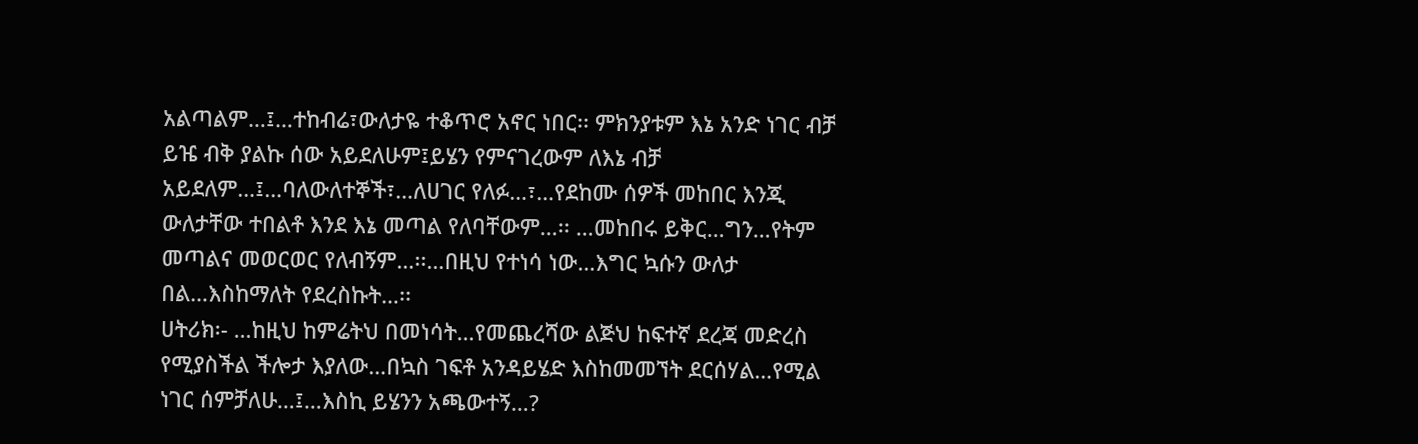አልጣልም…፤…ተከብሬ፣ውለታዬ ተቆጥሮ አኖር ነበር፡፡ ምክንያቱም እኔ አንድ ነገር ብቻ ይዤ ብቅ ያልኩ ሰው አይደለሁም፤ይሄን የምናገረውም ለእኔ ብቻ አይደለም…፤…ባለውለተኞች፣…ለሀገር የለፉ…፣…የደከሙ ሰዎች መከበር እንጂ ውለታቸው ተበልቶ እንደ እኔ መጣል የለባቸውም…፡፡ …መከበሩ ይቅር…ግን…የትም መጣልና መወርወር የለብኝም…፡፡…በዚህ የተነሳ ነው…እግር ኳሱን ውለታ በል…እስከማለት የደረስኩት…፡፡
ሀትሪክ፡- …ከዚህ ከምሬትህ በመነሳት…የመጨረሻው ልጅህ ከፍተኛ ደረጃ መድረስ የሚያስችል ችሎታ እያለው…በኳስ ገፍቶ አንዳይሄድ እስከመመኘት ደርሰሃል…የሚል ነገር ሰምቻለሁ…፤…እስኪ ይሄንን አጫውተኝ…?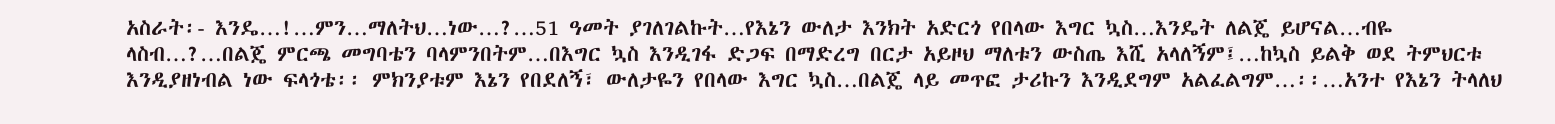አስራት፡- እንዴ…!…ምን…ማለትህ…ነው…?…51 ዓመት ያገለገልኩት…የእኔን ውለታ እንክት አድርጎ የበላው እግር ኳስ…እንዴት ለልጄ ይሆናል…ብዬ ላስብ…?…በልጄ ምርጫ መግባቴን ባላምንበትም…በእግር ኳስ እንዲገፋ ድጋፍ በማድረግ በርታ አይዞህ ማለቱን ውስጤ እሺ አላለኝም፤…ከኳስ ይልቅ ወደ ትምህርቱ እንዲያዘነብል ነው ፍላጎቴ፡፡ ምክንያቱም እኔን የበደለኝ፣ ውለታዬን የበላው እግር ኳስ…በልጄ ላይ መጥፎ ታሪኩን እንዲደግም አልፈልግም…፡፡…አንተ የእኔን ትላለህ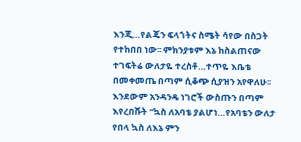እንጂ…የልጄን ፍላጎትና ስሜት ሳየው በስጋት የተከበበ ነው፡፡ ምክንያቱም እኔ ከስልጠናው ተገፍትሬ ውለታዬ ተረስቶ…ተጥዬ እቤቴ በመቀመጤ በጣም ሲቆጭ ሲያዝን አየዋለሁ፡፡ እንደውም አንዳንዴ ነገሮች ውስጡን በጣም እየረበሹት “ኳስ ለአባቴ ያልሆነ…የአባቴን ውለታ የበላ ኳስ ለእኔ ምን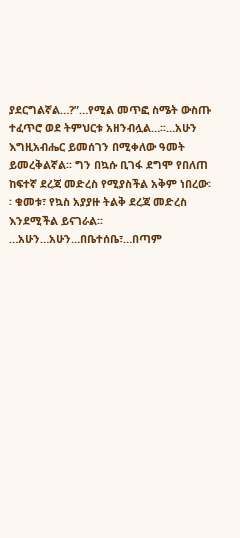ያደርግልኛል…?”…የሚል መጥፎ ስሜት ውስጡ ተፈጥሮ ወደ ትምህርቱ አዘንብሏል…፡፡…አሁን እግዚአብሔር ይመሰገን በሚቀለው ዓመት ይመረቅልኛል፡፡ ግን በኳሱ ቢገፋ ደግሞ የበለጠ ከፍተኛ ደረጃ መድረስ የሚያስችል አቅም ነበረው፡፡ ቁመቱ፣ የኳስ አያያዙ ትልቅ ደረጃ መድረስ እንደሚችል ይናገራል፡፡…አሁን…አሁን…በቤተሰቤ፣…በጣም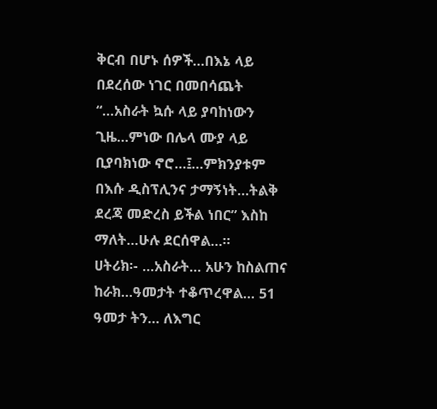ቅርብ በሆኑ ሰዎች…በእኔ ላይ በደረሰው ነገር በመበሳጨት “…አስራት ኳሱ ላይ ያባከነውን ጊዜ…ምነው በሌላ ሙያ ላይ ቢያባክነው ኖሮ…፤…ምክንያቱም በእሱ ዲስፕሊንና ታማኝነት…ትልቅ ደረጃ መድረስ ይችል ነበር” እስከ ማለት…ሁሉ ደርሰዋል…፡፡
ሀትሪክ፡- …አስራት… አሁን ከስልጠና ከራክ…ዓመታት ተቆጥረዋል… 51 ዓመታ ትን… ለእግር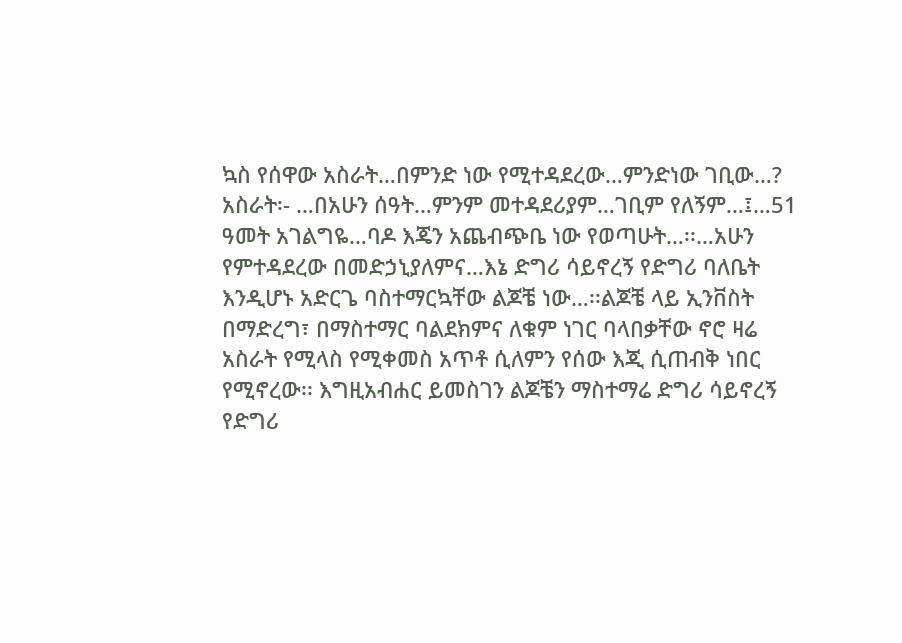ኳስ የሰዋው አስራት…በምንድ ነው የሚተዳደረው…ምንድነው ገቢው…?
አስራት፡- …በአሁን ሰዓት…ምንም መተዳደሪያም…ገቢም የለኝም…፤…51 ዓመት አገልግዬ…ባዶ እጄን አጨብጭቤ ነው የወጣሁት…፡፡…አሁን የምተዳደረው በመድኃኒያለምና…እኔ ድግሪ ሳይኖረኝ የድግሪ ባለቤት እንዲሆኑ አድርጌ ባስተማርኳቸው ልጆቼ ነው…፡፡ልጆቼ ላይ ኢንቨስት በማድረግ፣ በማስተማር ባልደክምና ለቁም ነገር ባላበቃቸው ኖሮ ዛሬ አስራት የሚላስ የሚቀመስ አጥቶ ሲለምን የሰው እጂ ሲጠብቅ ነበር የሚኖረው፡፡ እግዚአብሐር ይመስገን ልጆቼን ማስተማሬ ድግሪ ሳይኖረኝ የድግሪ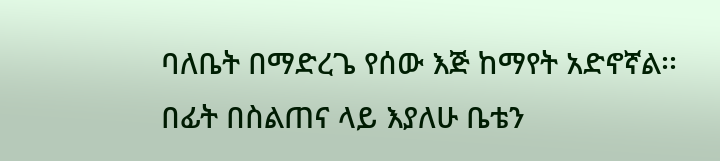ባለቤት በማድረጌ የሰው እጅ ከማየት አድኖኛል፡፡ በፊት በስልጠና ላይ እያለሁ ቤቴን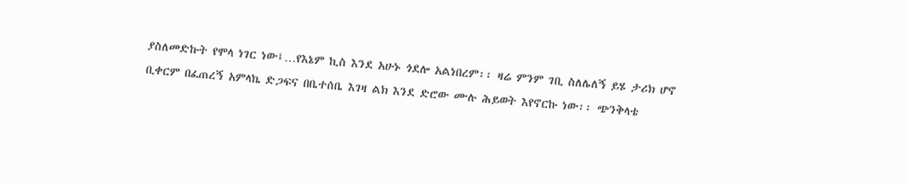ያስለመድኩት የሞላ ነገር ነው፤…የእኔም ኪስ እንደ አሁኑ ጎደሎ አልነበረም፡፡ ዛሬ ምንም ገቢ ስለሌለኝ ይሄ ታሪክ ሆኖ ቢቀርም በፈጠረኝ አምላኬ ድጋፍና በቤተሰቤ እገዛ ልክ እንደ ድሮው ሙሉ ሕይወት እየኖርኩ ነው፡፡ ጭንቅላቴ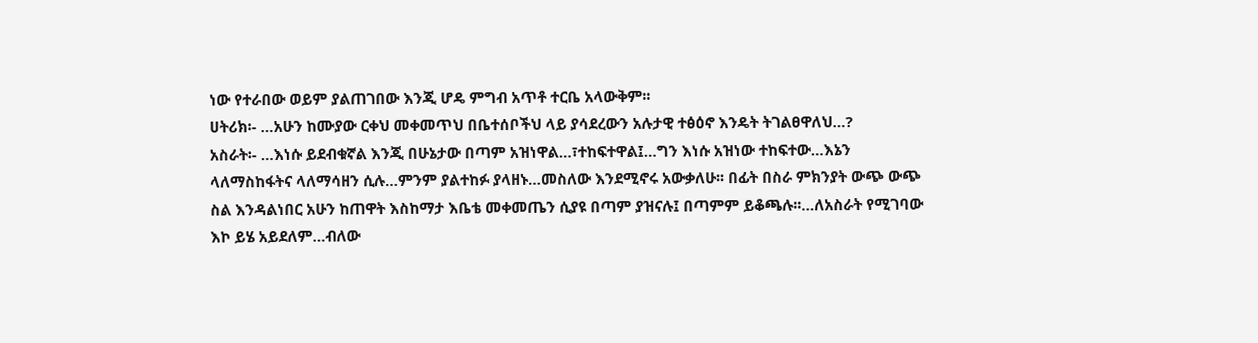ነው የተራበው ወይም ያልጠገበው እንጂ ሆዴ ምግብ አጥቶ ተርቤ አላውቅም፡፡
ሀትሪክ፡- …አሁን ከሙያው ርቀህ መቀመጥህ በቤተሰቦችህ ላይ ያሳደረውን አሉታዊ ተፅዕኖ እንዴት ትገልፀዋለህ…?
አስራት፡- …እነሱ ይደብቁኛል እንጂ በሁኔታው በጣም አዝነዋል…፣ተከፍተዋል፤…ግን እነሱ አዝነው ተከፍተው…እኔን ላለማስከፋትና ላለማሳዘን ሲሉ…ምንም ያልተከፉ ያላዘኑ…መስለው እንደሚኖሩ አውቃለሁ፡፡ በፊት በስራ ምክንያት ውጭ ውጭ ስል እንዳልነበር አሁን ከጠዋት እስከማታ እቤቴ መቀመጤን ሲያዩ በጣም ያዝናሉ፤ በጣምም ይቆጫሉ፡፡…ለአስራት የሚገባው እኮ ይሄ አይደለም…ብለው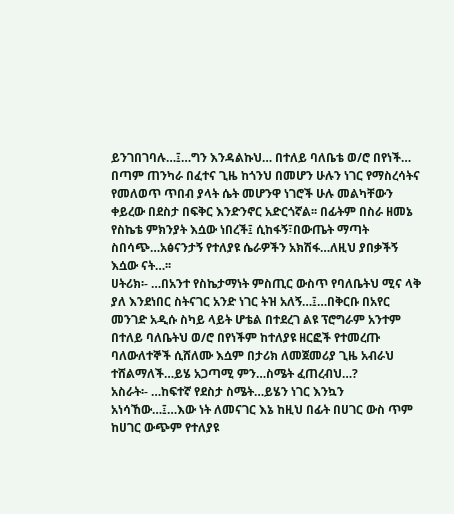ይንገበገባሉ…፤…ግን እንዳልኩህ… በተለይ ባለቤቴ ወ/ሮ በየነች… በጣም ጠንካራ በፈተና ጊዜ ከጎንህ በመሆን ሁሉን ነገር የማስረሳትና የመለወጥ ጥበብ ያላት ሴት መሆንዋ ነገሮች ሁሉ መልካቸውን ቀይረው በደስታ በፍቅር እንድንኖር አድርጎኛል፡፡ በፊትም በስራ ዘመኔ የስኬቴ ምክንያት እሷው ነበረች፤ ሲከፋኝ፣በውጤት ማጣት ስበሳጭ…አፅናንታኝ የተለያዩ ሴራዎችን አክሽፋ…ለዚህ ያበቃችኝ እሷው ናት…፡፡
ሀትሪክ፡- …በአንተ የስኬታማነት ምስጢር ውስጥ የባለቤትህ ሚና ላቅ ያለ እንደነበር ስትናገር አንድ ነገር ትዝ አለኝ…፤…በቅርቡ በአየር መንገድ አዲሱ ስካይ ላይት ሆቴል በተደረገ ልዩ ፕሮግራም አንተም በተለይ ባለቤትህ ወ/ሮ በየነችም ከተለያዩ ዘርፎች የተመረጡ ባለውለተኞች ሲሸለሙ እሷም በታሪክ ለመጀመሪያ ጊዜ አብራህ ተሸልማለች…ይሄ አጋጣሚ ምን…ስሜት ፈጠረብህ…?
አስራት፡- …ከፍተኛ የደስታ ስሜት…ይሄን ነገር እንኳን አነሳኸው…፤…እው ነት ለመናገር እኔ ከዚህ በፊት በሀገር ውስ ጥም ከሀገር ውጭም የተለያዩ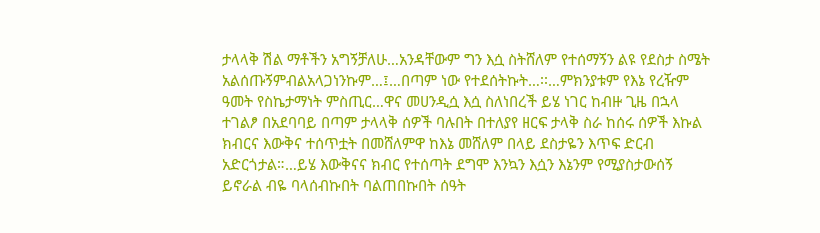ታላላቅ ሽል ማቶችን አግኝቻለሁ…አንዳቸውም ግን እሷ ስትሸለም የተሰማኝን ልዩ የደስታ ስሜት አልሰጡኝምብልአላጋነንኩም…፤…በጣም ነው የተደሰትኩት…፡፡…ምክንያቱም የእኔ የረዥም ዓመት የስኬታማነት ምስጢር…ዋና መሀንዲሷ እሷ ስለነበረች ይሄ ነገር ከብዙ ጊዜ በኋላ ተገልፆ በአደባባይ በጣም ታላላቅ ሰዎች ባሉበት በተለያየ ዘርፍ ታላቅ ስራ ከሰሩ ሰዎች እኩል ክብርና እውቅና ተሰጥቷት በመሸለምዋ ከእኔ መሸለም በላይ ደስታዬን እጥፍ ድርብ አድርጎታል።…ይሄ እውቅናና ክብር የተሰጣት ደግሞ እንኳን እሷን እኔንም የሚያስታውሰኝ ይኖራል ብዬ ባላሰብኩበት ባልጠበኩበት ሰዓት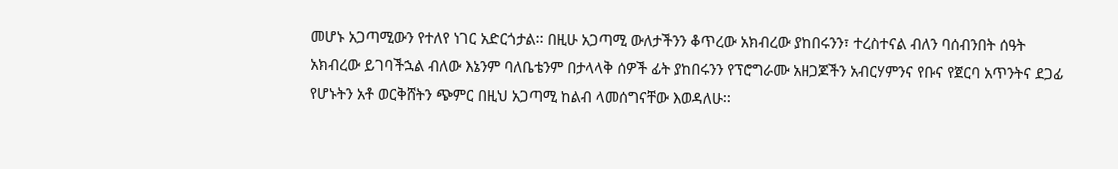መሆኑ አጋጣሚውን የተለየ ነገር አድርጎታል፡፡ በዚሁ አጋጣሚ ውለታችንን ቆጥረው አክብረው ያከበሩንን፣ ተረስተናል ብለን ባሰብንበት ሰዓት አክብረው ይገባችኋል ብለው እኔንም ባለቤቴንም በታላላቅ ሰዎች ፊት ያከበሩንን የፕሮግራሙ አዘጋጆችን አብርሃምንና የቡና የጀርባ አጥንትና ደጋፊ የሆኑትን አቶ ወርቅሸትን ጭምር በዚህ አጋጣሚ ከልብ ላመሰግናቸው እወዳለሁ፡፡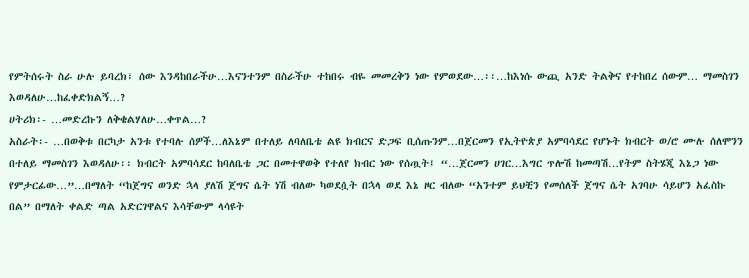የምትሰሩት ስራ ሁሉ ይባረክ፣ ሰው እንዳከበራችሁ…እናንተንም በስራችሁ ተከበሩ ብዬ መመረቅን ነው የምወደው…፡፡…ከእነሱ ውጪ አንድ ትልቅና የተከበረ ሰውም… ማመስገን እወዳለሁ…ከፈቀድክልኝ…?
ሀትሪክ፡- …መድረኩን ለቅቄልሃለሁ…ቀጥል…?
አስራት፡- …በወቅቱ በርካታ አንቱ የተባሉ ሰዎች…ለእኔም በተለይ ለባለቤቴ ልዩ ክብርና ድጋፍ ቢሰጡንም…በጀርመን የኢትዮጵያ አምባሳደር የሆኑት ክብርት ወ/ሮ ሙሉ ሰለሞንን በተለይ ማመስገን እወዳለሁ፡፡ ክብርት አምባሳደር ከባለቤቴ ጋር በመተዋወቅ የተለየ ክብር ነው የሰጧት፤ “…ጀርመን ሀገር…እግር ጥሎሽ ከመጣሽ…የትም ስትሄጂ እኔጋ ነው የምታርፊው…”…በማለት “ከጀግና ወንድ ኋላ ያለሽ ጀግና ሴት ነሽ ብለው ካወደሷት በኋላ ወደ እኔ ዞር ብለው “አንተም ይህቺን የመሰለች ጀግና ሴት አገባሁ ሳይሆን አፈስኩ በል” በማለት ቀልድ ጣል አድርገዋልና እሳቸውም ላሳዩት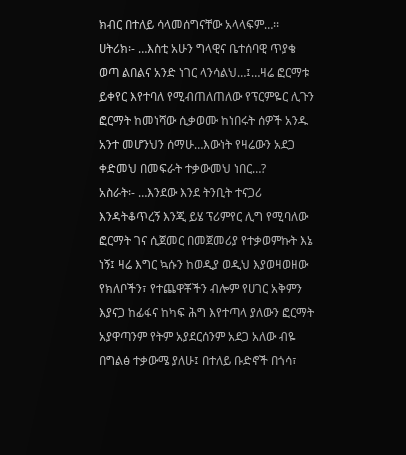ክብር በተለይ ሳላመሰግናቸው አላላፍም…፡፡
ሀትሪክ፡- …እስቲ አሁን ግላዊና ቤተሰባዊ ጥያቄ ወጣ ልበልና አንድ ነገር ላንሳልህ…፤…ዛሬ ፎርማቱ ይቀየር እየተባለ የሚብጠለጠለው የፕርምዬር ሊጉን ፎርማት ከመነሻው ሲቃወሙ ከነበሩት ሰዎች አንዱ አንተ መሆንህን ሰማሁ…እውነት የዛሬውን አደጋ ቀድመህ በመፍራት ተቃውመህ ነበር…?
አስራት፡- …እንደው እንደ ትንቢት ተናጋሪ እንዳትቆጥረኝ እንጂ ይሄ ፕሪምየር ሊግ የሚባለው ፎርማት ገና ሲጀመር በመጀመሪያ የተቃወምኩት እኔ ነኝ፤ ዛሬ እግር ኳሱን ከወዲያ ወዲህ እያወዛወዘው የክለቦችን፣ የተጨዋቾችን ብሎም የሀገር አቅምን እያናጋ ከፊፋና ከካፍ ሕግ እየተጣላ ያለውን ፎርማት አያዋጣንም የትም አያደርሰንም አደጋ አለው ብዬ በግልፅ ተቃውሜ ያለሁ፤ በተለይ ቡድኖች በጎሳ፣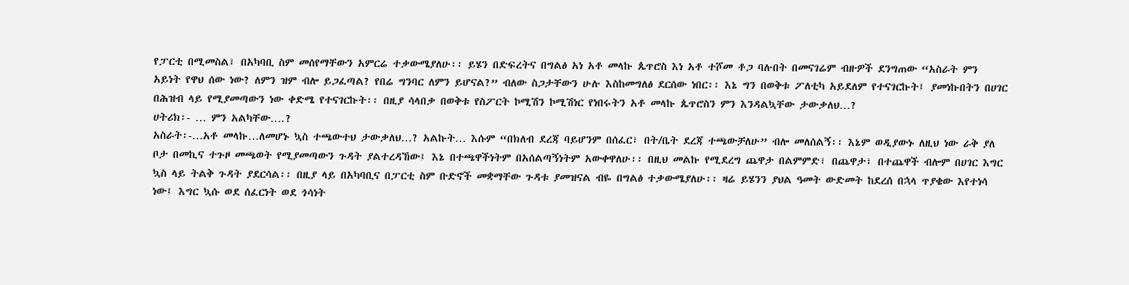የፓርቲ በሚመስል፣ በአካባቢ ስም መሰየማቸውን አምርሬ ተቃውሜያለሁ፡፡ ይሄን በድፍረትና በግልፅ አነ አቶ መላኩ ጴጥሮስ እነ አቶ ተሾመ ቶጋ ባሉበት በመናገሬም ብዙዎች ደንግጠው “አስራት ምን አይነት የዋህ ሰው ነው? ለምን ዝም ብሎ ይጋፈጣል? የበሬ ግንባር ለምን ይሆናል?” ብለው ስጋታቸውን ሁሉ እስከመግለፅ ደርሰው ነበር፡፡ እኔ ግን በወቅቱ ፖለቲካ አይደለም የተናገርኩት፤ ያመነኩበትን በሀገር በሕዝብ ላይ የሚያመጣውን ነው ቀድሜ የተናገርኩት፡፡ በዚያ ሳላበቃ በወቅቱ የስፖርት ኮሚሽን ኮሚሽነር የነበሩትን አቶ መላኩ ጴጥሮስን ምን እንዳልኳቸው ታውቃለህ…?
ሀትሪክ፡- … ምን አልካቸው….?
አስራት፡-…አቶ መላኩ…ለመሆኑ ኳስ ተጫውተህ ታውቃለህ…? አልኩት… እሱም “በክለብ ደረጃ ባይሆንም በሰፈር፣ በት/ቤት ደረጃ ተጫውቻለሁ” ብሎ መለሰልኝ፡፡ እኔም ወዲያውኑ ለዚህ ነው ራቅ ያለ ቦታ በመኪና ተጉዞ መጫወት የሚያመጣውን ጉዳት ያልተረዳኸው፤ እኔ በተጫዋችነትም በአሰልጣኝነትም አውቀዋለሁ፡፡ በዚህ መልኩ የሚደረግ ጨዋታ በልምምድ፣ በጨዋታ፣ በተጨዋች ብሎም በሀገር እግር ኳስ ላይ ትልቅ ጉዳት ያደርሳል፡፡ በዚያ ላይ በአካባቢና በፓርቲ ስም ቡድኖች መቋማቸው ጉዳቱ ያመዝናል ብዬ በግልፅ ተቃውሜያለሁ፡፡ ዛሬ ይሄንን ያህል ዓመት ውድመት ከደረሰ በኋላ ጥያቄው እየተነሳ ነው፤ እግር ኳሱ ወደ ሰፈርነት ወደ ጎሳነት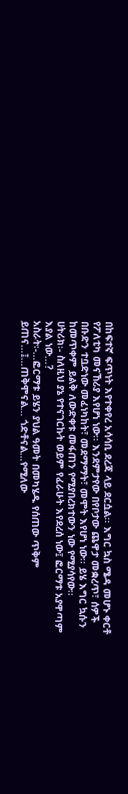በከፍተኛ ፍጥነት እየተቀየረ አሳሳቢ ደረጃ ላይ ደርሷል፡፡ እግር ኳስ ሜዳ መሆኑ ቀርቶ የፖለቲካ መናኸሪያ እየሆነ ነው፡፡ እንደምታየው በየቦታው ጨዋታ መቋረጥ፣ ሰዎች በቡድን ተቧድነው መፈነካከት፣ መደማማት፣ መሞት እየሆነ ነው፡፡ ይሄ እግር ኳሱን ከመጥቀም ይልቅ ለውድቀቱ መፋጠን የሚያበረክተውን ነው የሚያሳየው፡፡
ሀትሪክ፡- ስለዚህ ያኔ የተናገርኩት ወይም የፈራሁት እየደረሰ ነው፤ ፎርማቱ አያዋጣም እያል ነው…?
አስራት፡-…ፎርማቱ ይሄን ያህል ዓመት በመካሄዱ የሰጠው ጥቅም ይጠና…፤…ጠቅሞናል… ጎድቶናል…የሚለው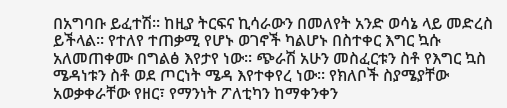በአግባቡ ይፈተሽ፡፡ ከዚያ ትርፍና ኪሳራውን በመለየት አንድ ወሳኔ ላይ መድረስ ይችላል፡፡ የተለየ ተጠቃሚ የሆኑ ወገኖች ካልሆኑ በስተቀር እግር ኳሱ አለመጠቀሙ በግልፅ እየታየ ነው፡፡ ጭራሽ አሁን መስፈርቱን ስቶ የእግር ኳስ ሜዳነቱን ስቶ ወደ ጦርነት ሜዳ እየተቀየረ ነው፡፡ የክለቦች ስያሜያቸው አወቃቀራቸው የዘር፣ የማንነት ፖለቲካን ከማቀንቀን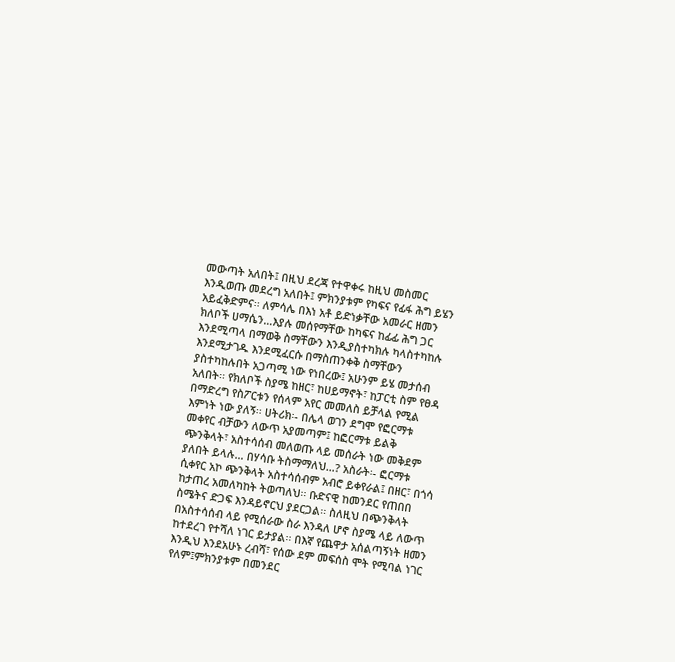መውጣት አለበት፤ በዚህ ደረጃ የተዋቀሩ ከዚህ መስመር እንዲወጡ መደረግ አለበት፤ ምክንያቱም የካፍና የፊፋ ሕግ ይሄን አይፈቅድምና፡፡ ለምሳሌ በእነ አቶ ይድነቃቸው አመራር ዘመን ክለቦች ሀማሴን…እያሉ መሰየማቸው ከካፍና ከፊፊ ሕግ ጋር እንደሚጣላ በማወቅ ስማቸውን እንዲያስተካክሉ ካላስተካከሉ እንደሚታገዱ እንደሚፈርሱ በማስጠንቀቅ ስማቸውን ያስተካከሉበት አጋጣሚ ነው የነበረው፤ አሁንም ይሄ መታሰብ አለበት፡፡ የክለቦች ስያሜ ከዘር፣ ከሀይማኖት፣ ከፓርቲ ስም የፀዳ በማድረግ የስፖርቱን የሰላም አየር መመለስ ይቻላል የሚል እምነት ነው ያለኝ፡፡ ሀትሪክ፡- በሌላ ወገን ደግሞ የፎርማቱ መቀየር ብቻውን ለውጥ አያመጣም፤ ከፎርማቱ ይልቅ ጭንቅላት፣ አስተሳሰብ መለወጡ ላይ መሰራት ነው መቅደም ያለበት ይላሉ… በሃሳቡ ትስማማለህ…? አስራት፡- ፎርማቱ ሲቀየር አኮ ጭንቅላት አስተሳሰብም አብሮ ይቀየራል፤ በዘር፣ በጎሳ ከታጠረ አመለካከት ትወጣለህ፡፡ ቡድናዊ ከመንደር የጠበበ ስሜትና ድጋፍ እንዳይኖርህ ያደርጋል፡፡ ስለዚህ በጭንቅላት በአስተሳሰብ ላይ የሚሰራው ስራ እንዳለ ሆኖ ስያሜ ላይ ለውጥ ከተደረገ የተሻለ ነገር ይታያል፡፡ በእኛ የጨዋታ አሰልጣኝነት ዘመን እንዲህ እንደአሁኑ ረብሻ፣ የሰው ደም መፍሰስ ሞት የሚባል ነገር የለም፤ምክንያቱም በመንደር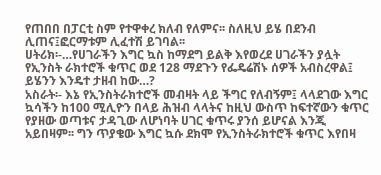የጠበበ በፓርቲ ስም የተዋቀረ ክለብ የለምና፡፡ ስለዚህ ይሄ በደንብ ሊጠና፤ፎርማቱም ሊፈተሽ ይገባል፡፡
ሀትሪክ፡-…የሀገራችን እግር ኳስ ከማደግ ይልቅ እየወረደ ሀገራችን ያሏት የኢንስት ራክተሮች ቁጥር ወደ 128 ማደጉን የፌዴሬሽኑ ሰዎች አብስረዋል፤ ይሄንን እንዴተ ታዘብ ከው…?
አስራት፡- እኔ የኢንስትራክተሮች መብዛት ላይ ችግር የለብኝም፤ ላላደገው እግር ኳሳችን ከ100 ሚሊዮን በላይ ሕዝብ ላላትና ከዚህ ውስጥ ከፍተኛውን ቁጥር የያዘው ወጣቱና ታዳጊው ለሆነባት ሀገር ቁጥሩ ያንሰ ይሆናል እንጂ አይበዛም፡፡ ግን ጥያቄው እግር ኳሱ ደክሞ የኢንስትራክተሮች ቁጥር እየበዛ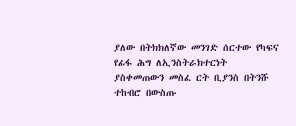ያለው በትክክለኛው መንገድ ሰርተው የካፍና የፊፋ ሕግ ለኢንስትራክተርነት ያስቀመጠውን መስፈ ርት ቢያንስ በትንሹ ተከብሮ በውስጡ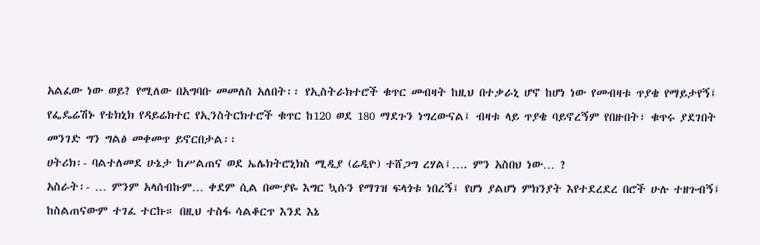አልፈው ነው ወይ? የሚለው በአግባቡ መመለስ አለበት፡፡ የኢስትራክተሮች ቁጥር መብዛት ከዚህ በተቃራኒ ሆኖ ከሆነ ነው የመብዛቱ ጥያቄ የማይታየኝ፤ የፌዴሬሽኑ የቴክኒክ የዳይሬክተር የኢንስትርክተሮች ቁጥር ከ120 ወደ 180 ማደጉን ነግረውናል፤ ብዛቱ ላይ ጥያቄ ባይኖረኝም የበዙበት፣ ቁጥሩ ያደገበት መንገድ ግን ግልፅ መቀመጥ ይኖርበታል፡፡
ሀትሪክ፡- ባልተለመደ ሁኔታ ከሥልጠና ወደ ኤሌክትሮኒክስ ሚዲያ (ሬዲዮ) ተሸጋግ ረሃል፤…. ምን አስበህ ነው… ?
አስራት፡- … ምንም አላሰብኩም… ቀደም ሲል በሙያዬ እግር ኳሱን የማገዝ ፍላጎቱ ነበረኝ፤ የሆነ ያልሆነ ምክንያት እየተደረደረ በሮች ሁሉ ተዘጉብኝ፤ ከስልጠናውም ተገፈ ተርኩ። በዚህ ተስፋ ሳልቆርጥ እንደ እኔ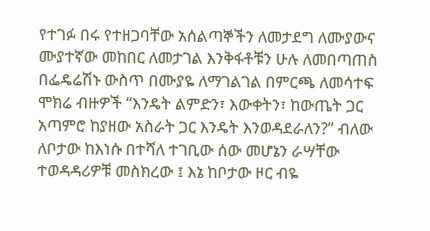የተገፉ በሩ የተዘጋባቸው አሰልጣኞችን ለመታደግ ለሙያውና ሙያተኛው መከበር ለመታገል እንቅፋቶቹን ሁሉ ለመበጣጠስ በፌዴሬሽኑ ውስጥ በሙያዬ ለማገልገል በምርጫ ለመሳተፍ ሞክሬ ብዙዎች “እንዴት ልምድን፣ እውቀትን፣ ከውጤት ጋር አጣምሮ ከያዘው አስራት ጋር እንዴት እንወዳደራለን?” ብለው ለቦታው ከእነሱ በተሻለ ተገቢው ሰው መሆኔን ራሣቸው ተወዳዳሪዎቹ መስክረው ፤ እኔ ከቦታው ዞር ብዬ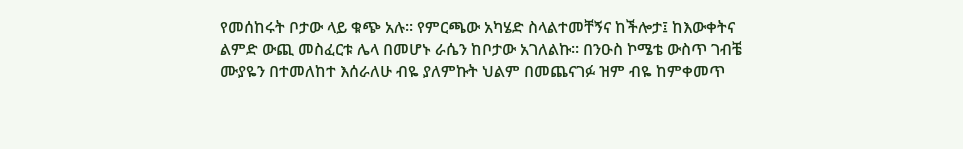የመሰከሩት ቦታው ላይ ቁጭ አሉ፡፡ የምርጫው አካሄድ ስላልተመቸኝና ከችሎታ፤ ከእውቀትና ልምድ ውጪ መስፈርቱ ሌላ በመሆኑ ራሴን ከቦታው አገለልኩ፡፡ በንዑስ ኮሜቴ ውስጥ ገብቼ ሙያዬን በተመለከተ እሰራለሁ ብዬ ያለምኩት ህልም በመጨናገፉ ዝም ብዬ ከምቀመጥ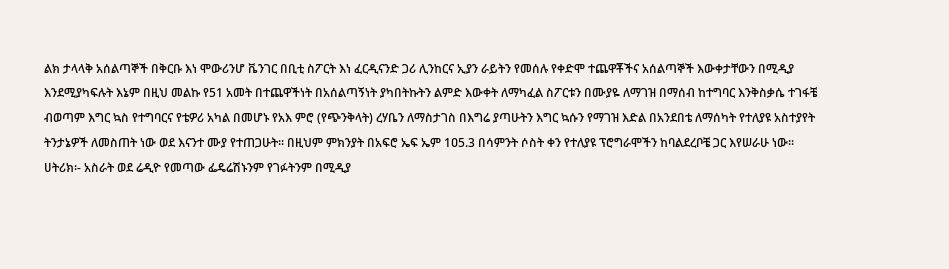ልክ ታላላቅ አሰልጣኞች በቅርቡ እነ ሞውሪንሆ ቬንገር በቢቲ ስፖርት እነ ፈርዲናንድ ጋሪ ሊንከርና ኢያን ራይትን የመሰሉ የቀድሞ ተጨዋቾችና አሰልጣኞች እውቀታቸውን በሚዲያ እንደሚያካፍሉት እኔም በዚህ መልኩ የ51 አመት በተጨዋችነት በአሰልጣኝነት ያካበትኩትን ልምድ እውቀት ለማካፈል ስፖርቱን በሙያዬ ለማገዝ በማሰብ ከተግባር እንቅስቃሴ ተገፋቼ ብወጣም እግር ኳስ የተግባርና የቴዎሪ አካል በመሆኑ የአእ ምሮ (የጭንቅላት) ረሃቤን ለማስታገስ በእግሬ ያጣሁትን እግር ኳሱን የማገዝ እድል በአንደበቴ ለማሰካት የተለያዩ አስተያየት ትንታኔዎች ለመስጠት ነው ወደ እናንተ ሙያ የተጠጋሁት፡፡ በዚህም ምክንያት በአፍሮ ኤፍ ኤም 1ዐ5.3 በሳምንት ሶስት ቀን የተለያዩ ፕሮግራሞችን ከባልደረቦቼ ጋር እየሠራሁ ነው፡፡
ሀትሪክ፡- አስራት ወደ ሬዲዮ የመጣው ፌዴሬሽኑንም የገፉትንም በሚዲያ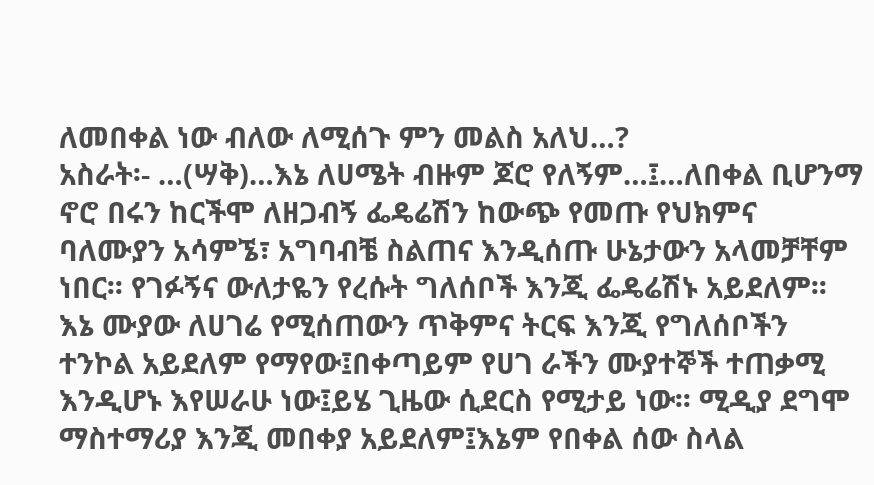ለመበቀል ነው ብለው ለሚሰጉ ምን መልስ አለህ…?
አስራት፡- …(ሣቅ)…እኔ ለሀሜት ብዙም ጆሮ የለኝም…፤…ለበቀል ቢሆንማ ኖሮ በሩን ከርችሞ ለዘጋብኝ ፌዴሬሽን ከውጭ የመጡ የህክምና ባለሙያን አሳምኜ፣ አግባብቼ ስልጠና እንዲሰጡ ሁኔታውን አላመቻቸም ነበር፡፡ የገፉኝና ውለታዬን የረሱት ግለሰቦች እንጂ ፌዴሬሽኑ አይደለም፡፡ እኔ ሙያው ለሀገሬ የሚሰጠውን ጥቅምና ትርፍ እንጂ የግለሰቦችን ተንኮል አይደለም የማየው፤በቀጣይም የሀገ ራችን ሙያተኞች ተጠቃሚ እንዲሆኑ እየሠራሁ ነው፤ይሄ ጊዜው ሲደርስ የሚታይ ነው፡፡ ሚዲያ ደግሞ ማስተማሪያ እንጂ መበቀያ አይደለም፤እኔም የበቀል ሰው ስላል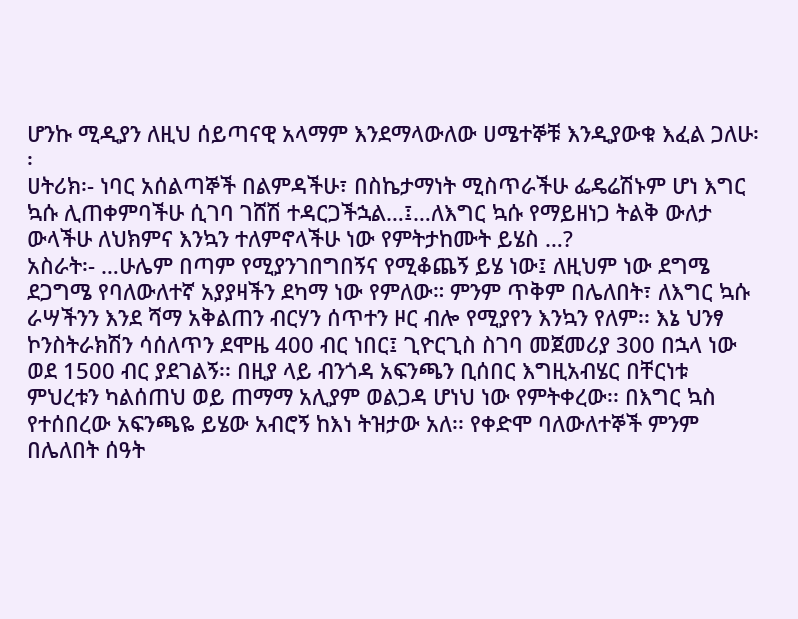ሆንኩ ሚዲያን ለዚህ ሰይጣናዊ አላማም እንደማላውለው ሀሜተኞቹ እንዲያውቁ እፈል ጋለሁ፡፡
ሀትሪክ፡- ነባር አሰልጣኞች በልምዳችሁ፣ በስኬታማነት ሚስጥራችሁ ፌዴሬሽኑም ሆነ እግር ኳሱ ሊጠቀምባችሁ ሲገባ ገሸሽ ተዳርጋችኋል…፤…ለእግር ኳሱ የማይዘነጋ ትልቅ ውለታ ውላችሁ ለህክምና እንኳን ተለምኖላችሁ ነው የምትታከሙት ይሄስ …?
አስራት፡- …ሁሌም በጣም የሚያንገበግበኝና የሚቆጨኝ ይሄ ነው፤ ለዚህም ነው ደግሜ ደጋግሜ የባለውለተኛ አያያዛችን ደካማ ነው የምለው። ምንም ጥቅም በሌለበት፣ ለእግር ኳሱ ራሣችንን እንደ ሻማ አቅልጠን ብርሃን ሰጥተን ዞር ብሎ የሚያየን እንኳን የለም፡፡ እኔ ህንፃ ኮንስትራክሽን ሳሰለጥን ደሞዜ 400 ብር ነበር፤ ጊዮርጊስ ስገባ መጀመሪያ 300 በኋላ ነው ወደ 1500 ብር ያደገልኝ፡፡ በዚያ ላይ ብንጎዳ አፍንጫን ቢሰበር እግዚአብሄር በቸርነቱ ምህረቱን ካልሰጠህ ወይ ጠማማ አሊያም ወልጋዳ ሆነህ ነው የምትቀረው፡፡ በእግር ኳስ የተሰበረው አፍንጫዬ ይሄው አብሮኝ ከእነ ትዝታው አለ፡፡ የቀድሞ ባለውለተኞች ምንም በሌለበት ሰዓት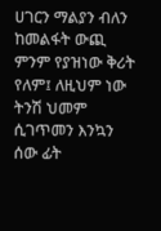ሀገርን ማልያን ብለን ከመልፋት ውጪ ምንም የያዝነው ቅሪት የለም፤ ለዚህም ነው ትንሽ ህመም ሲገጥመን እንኳን ሰው ፊት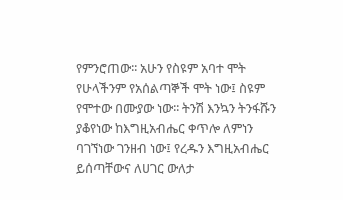የምንሮጠው፡፡ አሁን የስዩም አባተ ሞት የሁላችንም የአሰልጣኞች ሞት ነው፤ ስዩም የሞተው በሙያው ነው፡፡ ትንሽ እንኳን ትንፋሹን ያቆየነው ከእግዚአብሔር ቀጥሎ ለምነን ባገኘነው ገንዘብ ነው፤ የረዱን እግዚአብሔር ይሰጣቸውና ለሀገር ውለታ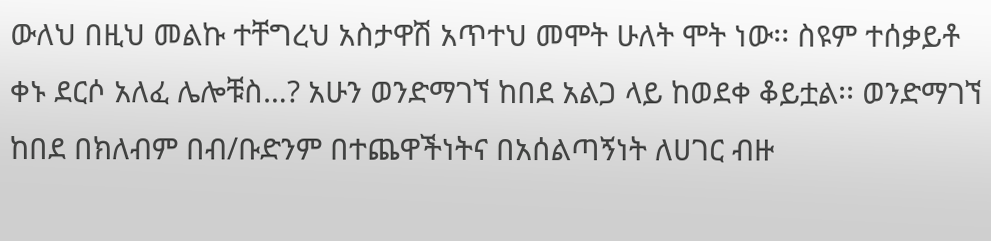ውለህ በዚህ መልኩ ተቸግረህ አስታዋሽ አጥተህ መሞት ሁለት ሞት ነው፡፡ ስዩም ተሰቃይቶ ቀኑ ደርሶ አለፈ ሌሎቹስ…? አሁን ወንድማገኘ ከበደ አልጋ ላይ ከወደቀ ቆይቷል፡፡ ወንድማገኘ ከበደ በክለብም በብ/ቡድንም በተጨዋችነትና በአሰልጣኝነት ለሀገር ብዙ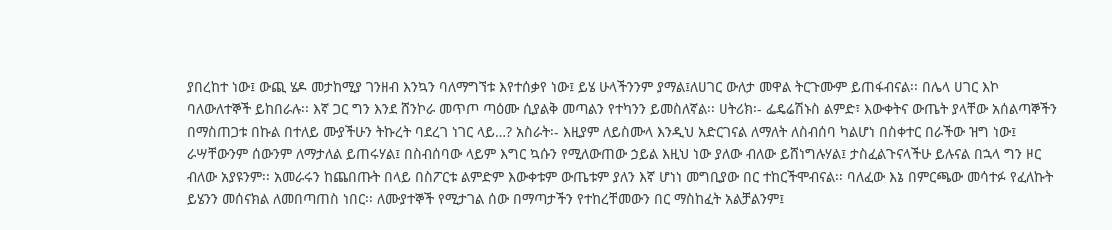ያበረከተ ነው፤ ውጪ ሄዶ መታከሚያ ገንዘብ እንኳን ባለማግኘቱ እየተሰቃየ ነው፤ ይሄ ሁላችንንም ያማል፤ለሀገር ውለታ መዋል ትርጉሙም ይጠፋብናል፡፡ በሌላ ሀገር እኮ ባለውለተኞች ይከበራሉ፡፡ እኛ ጋር ግን እንደ ሸንኮራ መጥጦ ጣዕሙ ሲያልቅ መጣልን የተካንን ይመስለኛል፡፡ ሀትሪክ፡- ፌዴሬሽኑስ ልምድ፣ እውቀትና ውጤት ያላቸው አሰልጣኞችን በማስጠጋቱ በኩል በተለይ ሙያችሁን ትኩረት ባደረገ ነገር ላይ…? አስራት፡- እዚያም ለይስሙላ እንዲህ አድርገናል ለማለት ለስብሰባ ካልሆነ በስቀተር በራችው ዝግ ነው፤ ራሣቸውንም ሰውንም ለማታለል ይጠሩሃል፤ በስብሰባው ላይም እግር ኳሱን የሚለውጠው ኃይል እዚህ ነው ያለው ብለው ይሸነግሉሃል፤ ታስፈልጉናላችሁ ይሉናል በኋላ ግን ዞር ብለው አያዩንም፡፡ አመራሩን ከጨበጡት በላይ በስፖርቱ ልምድም እውቀቱም ውጤቱም ያለን እኛ ሆነነ መግቢያው በር ተከርችሞብናል፡፡ ባለፈው እኔ በምርጫው መሳተፉ የፈለኩት ይሄንን መሰናክል ለመበጣጠስ ነበር፡፡ ለሙያተኞች የሚታገል ሰው በማጣታችን የተከረቸመውን በር ማስከፈት አልቻልንም፤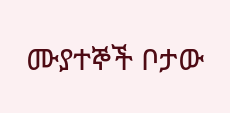ሙያተኞች ቦታው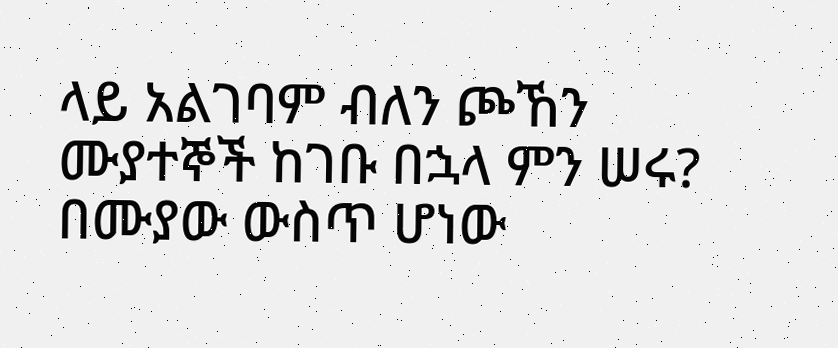ላይ አልገባም ብለን ጮኸን ሙያተኞች ከገቡ በኋላ ምን ሠሩ? በሙያው ውስጥ ሆነው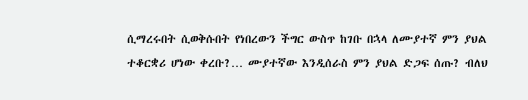ሲማረሩበት ሲወቅሱበት የነበረውን ችግር ውስጥ ከገቡ በኋላ ለሙያተኛ ምን ያህል ተቆርቋሪ ሆነው ቀረቡ?… ሙያተኛው እንዲሰራስ ምን ያህል ድጋፍ ሰጡ? ብለህ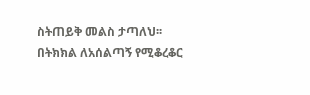ስትጠይቅ መልስ ታጣለህ፡፡ በትክክል ለአሰልጣኝ የሚቆረቆር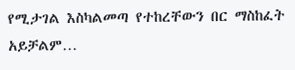የሚታገል እስካልመጣ የተከረቸውን በር ማስከፈት አይቻልም…